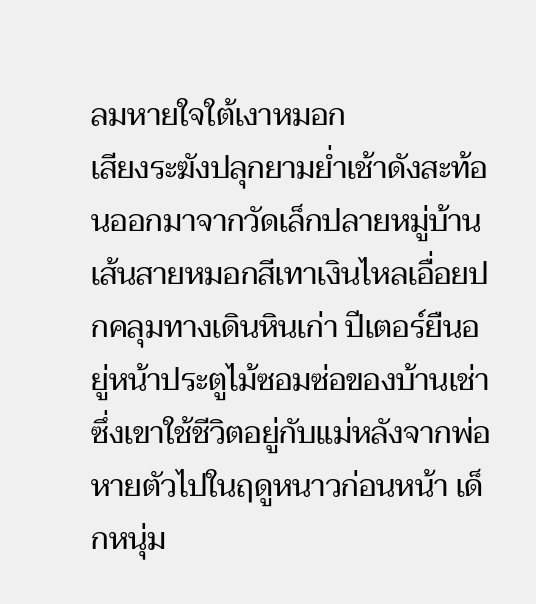ลมหายใจใต้เงาหมอก
เสียงระฆังปลุกยามย่ำเช้าดังสะท้อนออกมาจากวัดเล็กปลายหมู่บ้าน เส้นสายหมอกสีเทาเงินไหลเอื่อยปกคลุมทางเดินหินเก่า ปีเตอร์ยืนอยู่หน้าประตูไม้ซอมซ่อของบ้านเช่าซึ่งเขาใช้ชีวิตอยู่กับแม่หลังจากพ่อหายตัวไปในฤดูหนาวก่อนหน้า เด็กหนุ่ม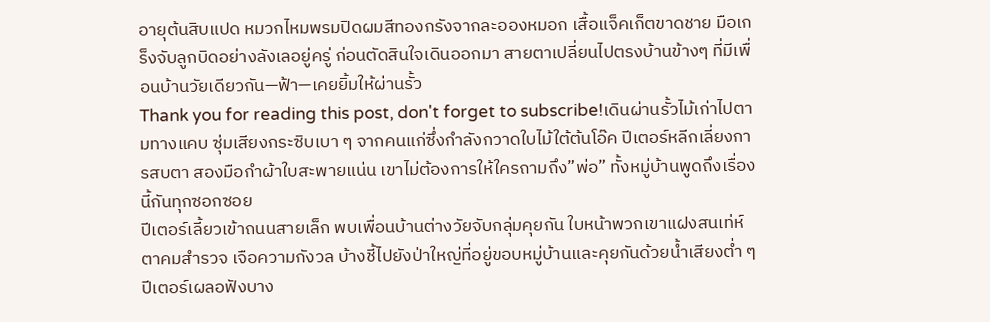อายุต้นสิบแปด หมวกไหมพรมปิดผมสีทองกรังจากละอองหมอก เสื้อแจ็คเก็ตขาดชาย มือเกร็งจับลูกบิดอย่างลังเลอยู่ครู่ ก่อนตัดสินใจเดินออกมา สายตาเปลี่ยนไปตรงบ้านข้างๆ ที่มีเพื่อนบ้านวัยเดียวกัน—ฟ้า—เคยยิ้มให้ผ่านรั้ว
Thank you for reading this post, don't forget to subscribe!เดินผ่านรั้วไม้เก่าไปตามทางแคบ ซุ่มเสียงกระซิบเบา ๆ จากคนแก่ซึ่งกำลังกวาดใบไม้ใต้ต้นโอ๊ค ปีเตอร์หลีกเลี่ยงการสบตา สองมือกำผ้าใบสะพายแน่น เขาไม่ต้องการให้ใครถามถึง”พ่อ” ทั้งหมู่บ้านพูดถึงเรื่องนี้กันทุกซอกซอย
ปีเตอร์เลี้ยวเข้าถนนสายเล็ก พบเพื่อนบ้านต่างวัยจับกลุ่มคุยกัน ใบหน้าพวกเขาแฝงสนเท่ห์ ตาคมสำรวจ เจือความกังวล บ้างชี้ไปยังป่าใหญ่ที่อยู่ขอบหมู่บ้านและคุยกันด้วยน้ำเสียงต่ำ ๆ ปีเตอร์เผลอฟังบาง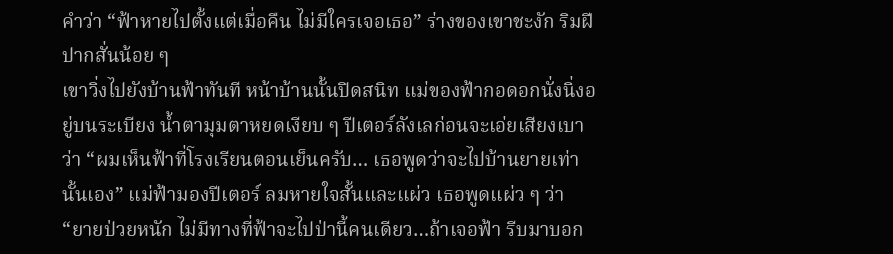คำว่า “ฟ้าหายไปตั้งแต่เมื่อคืน ไม่มีใครเจอเธอ” ร่างของเขาชะงัก ริมฝีปากสั่นน้อย ๆ
เขาวิ่งไปยังบ้านฟ้าทันที หน้าบ้านนั้นปิดสนิท แม่ของฟ้ากอดอกนั่งนิ่งอยู่บนระเบียง น้ำตามุมตาหยดเงียบ ๆ ปีเตอร์ลังเลก่อนจะเอ่ยเสียงเบาว่า “ผมเห็นฟ้าที่โรงเรียนตอนเย็นครับ… เธอพูดว่าจะไปบ้านยายเท่านั้นเอง” แม่ฟ้ามองปีเตอร์ ลมหายใจสั้นและแผ่ว เธอพูดแผ่ว ๆ ว่า “ยายป่วยหนัก ไม่มีทางที่ฟ้าจะไปป่านี้คนเดียว…ถ้าเจอฟ้า รีบมาบอก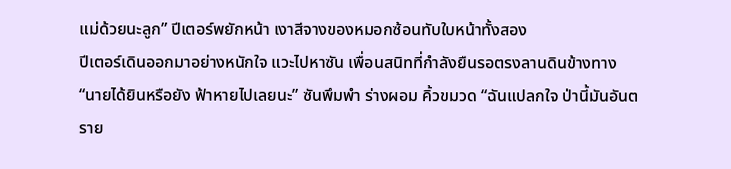แม่ด้วยนะลูก” ปีเตอร์พยักหน้า เงาสีจางของหมอกซ้อนทับใบหน้าทั้งสอง
ปีเตอร์เดินออกมาอย่างหนักใจ แวะไปหาซัน เพื่อนสนิทที่กำลังยืนรอตรงลานดินข้างทาง “นายได้ยินหรือยัง ฟ้าหายไปเลยนะ” ซันพึมพำ ร่างผอม คิ้วขมวด “ฉันแปลกใจ ป่านี้มันอันตราย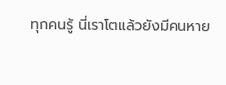ทุกคนรู้ นี่เราโตแล้วยังมีคนหาย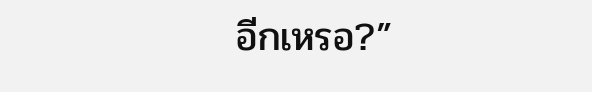อีกเหรอ?”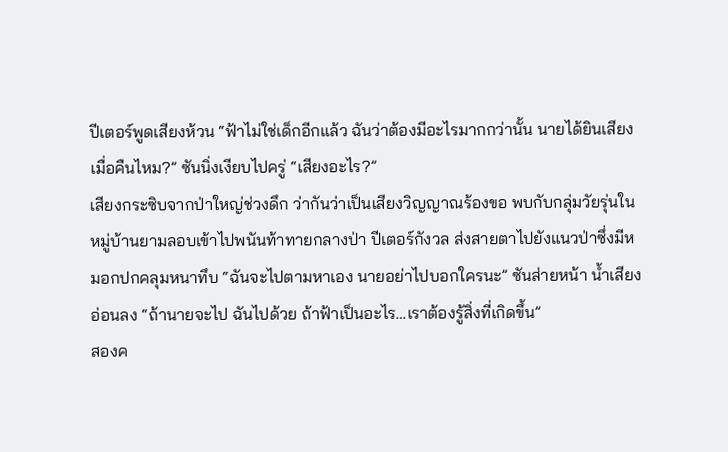ปีเตอร์พูดเสียงห้วน “ฟ้าไม่ใช่เด็กอีกแล้ว ฉันว่าต้องมีอะไรมากกว่านั้น นายได้ยินเสียงเมื่อคืนไหม?” ซันนิ่งเงียบไปครู่ “เสียงอะไร?”
เสียงกระซิบจากป่าใหญ่ช่วงดึก ว่ากันว่าเป็นเสียงวิญญาณร้องขอ พบกับกลุ่มวัยรุ่นในหมู่บ้านยามลอบเข้าไปพนันท้าทายกลางป่า ปีเตอร์กังวล ส่งสายตาไปยังแนวป่าซึ่งมีหมอกปกคลุมหนาทึบ “ฉันจะไปตามหาเอง นายอย่าไปบอกใครนะ” ซันส่ายหน้า น้ำเสียงอ่อนลง “ถ้านายจะไป ฉันไปด้วย ถ้าฟ้าเป็นอะไร…เราต้องรู้สิ่งที่เกิดขึ้น”
สองค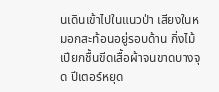นเดินเข้าไปในแนวป่า เสียงในหมอกสะท้อนอยู่รอบด้าน กิ่งไม้เปียกชื้นขีดเสื้อผ้าจนขาดบางจุด ปีเตอร์หยุด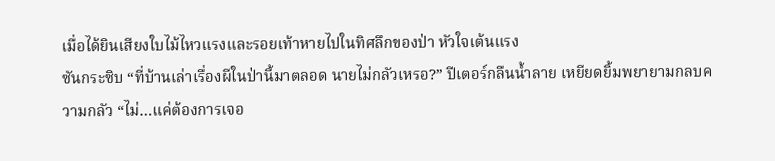เมื่อได้ยินเสียงใบไม้ไหวแรงและรอยเท้าหายไปในทิศลึกของป่า หัวใจเต้นแรง
ซันกระซิบ “ที่บ้านเล่าเรื่องผีในป่านี้มาตลอด นายไม่กลัวเหรอ?” ปีเตอร์กลืนน้ำลาย เหยียดยิ้มพยายามกลบความกลัว “ไม่…แค่ต้องการเจอ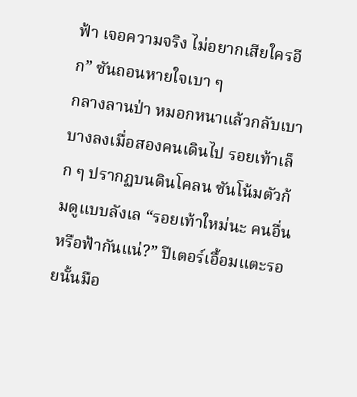ฟ้า เจอความจริง ไม่อยากเสียใครอีก” ซันถอนหายใจเบา ๆ
กลางลานป่า หมอกหนาแล้วกลับเบาบางลงเมื่อสองคนเดินไป รอยเท้าเล็ก ๆ ปรากฏบนดินโคลน ซันโน้มตัวก้มดูแบบลังเล “รอยเท้าใหม่นะ คนอื่นหรือฟ้ากันแน่?” ปีเตอร์เอื้อมแตะรอยนั้นมือ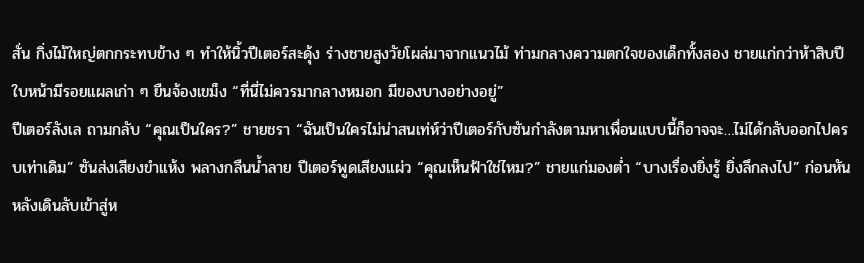สั่น กิ่งไม้ใหญ่ตกกระทบข้าง ๆ ทำให้นิ้วปีเตอร์สะดุ้ง ร่างชายสูงวัยโผล่มาจากแนวไม้ ท่ามกลางความตกใจของเด็กทั้งสอง ชายแก่กว่าห้าสิบปี ใบหน้ามีรอยแผลเก่า ๆ ยืนจ้องเขม็ง “ที่นี่ไม่ควรมากลางหมอก มีของบางอย่างอยู่”
ปีเตอร์ลังเล ถามกลับ “คุณเป็นใคร?” ชายชรา “ฉันเป็นใครไม่น่าสนเท่ห์ว่าปีเตอร์กับซันกำลังตามหาเพื่อนแบบนี้ก็อาจจะ…ไม่ได้กลับออกไปครบเท่าเดิม” ซันส่งเสียงขำแห้ง พลางกลืนน้ำลาย ปีเตอร์พูดเสียงแผ่ว “คุณเห็นฟ้าใช่ไหม?” ชายแก่มองต่ำ “บางเรื่องยิ่งรู้ ยิ่งลึกลงไป” ก่อนหันหลังเดินลับเข้าสู่ห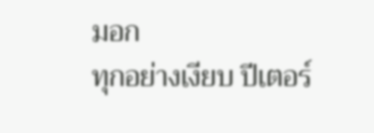มอก
ทุกอย่างเงียบ ปีเตอร์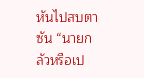หันไปสบตาซัน “นายกลัวหรือเป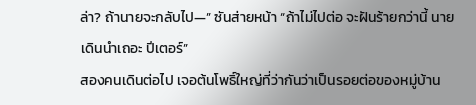ล่า? ถ้านายจะกลับไป—” ซันส่ายหน้า “ถ้าไม่ไปต่อ จะฝันร้ายกว่านี้ นายเดินนำเถอะ ปีเตอร์”
สองคนเดินต่อไป เจอต้นโพธิ์ใหญ่ที่ว่ากันว่าเป็นรอยต่อของหมู่บ้าน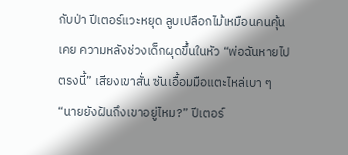กับป่า ปีเตอร์แวะหยุด ลูบเปลือกไม้เหมือนคนคุ้นเคย ความหลังช่วงเด็กผุดขึ้นในหัว “พ่อฉันหายไปตรงนี้” เสียงเขาสั่น ซันเอื้อมมือแตะไหล่เบา ๆ “นายยังฝันถึงเขาอยู่ไหม?” ปีเตอร์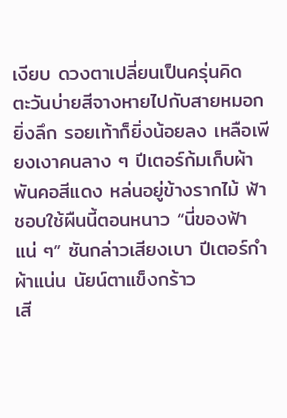เงียบ ดวงตาเปลี่ยนเป็นครุ่นคิด
ตะวันบ่ายสีจางหายไปกับสายหมอก ยิ่งลึก รอยเท้าก็ยิ่งน้อยลง เหลือเพียงเงาคนลาง ๆ ปีเตอร์ก้มเก็บผ้าพันคอสีแดง หล่นอยู่ข้างรากไม้ ฟ้าชอบใช้ผืนนี้ตอนหนาว “นี่ของฟ้าแน่ ๆ” ซันกล่าวเสียงเบา ปีเตอร์กำผ้าแน่น นัยน์ตาแข็งกร้าว
เสี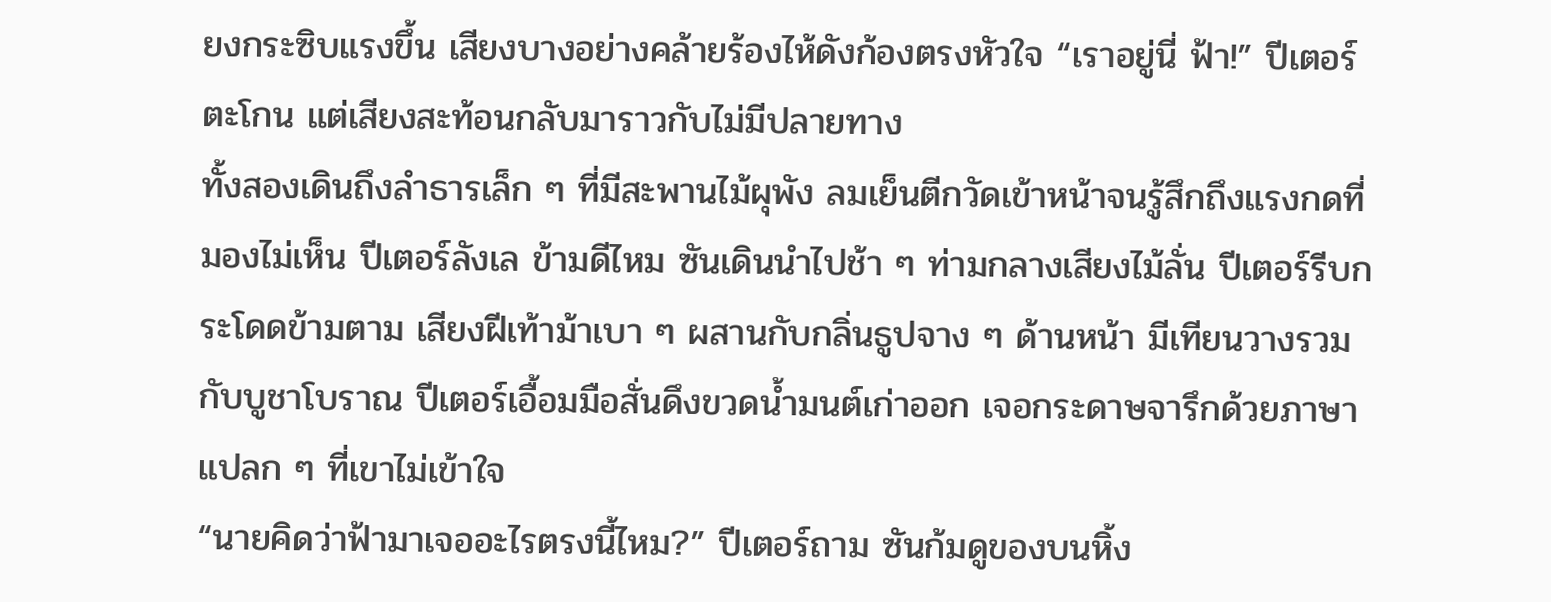ยงกระซิบแรงขึ้น เสียงบางอย่างคล้ายร้องไห้ดังก้องตรงหัวใจ “เราอยู่นี่ ฟ้า!” ปีเตอร์ตะโกน แต่เสียงสะท้อนกลับมาราวกับไม่มีปลายทาง
ทั้งสองเดินถึงลำธารเล็ก ๆ ที่มีสะพานไม้ผุพัง ลมเย็นตีกวัดเข้าหน้าจนรู้สึกถึงแรงกดที่มองไม่เห็น ปีเตอร์ลังเล ข้ามดีไหม ซันเดินนำไปช้า ๆ ท่ามกลางเสียงไม้ลั่น ปีเตอร์รีบกระโดดข้ามตาม เสียงฝีเท้าม้าเบา ๆ ผสานกับกลิ่นธูปจาง ๆ ด้านหน้า มีเทียนวางรวมกับบูชาโบราณ ปีเตอร์เอื้อมมือสั่นดึงขวดน้ำมนต์เก่าออก เจอกระดาษจารึกด้วยภาษาแปลก ๆ ที่เขาไม่เข้าใจ
“นายคิดว่าฟ้ามาเจออะไรตรงนี้ไหม?” ปีเตอร์ถาม ซันก้มดูของบนหิ้ง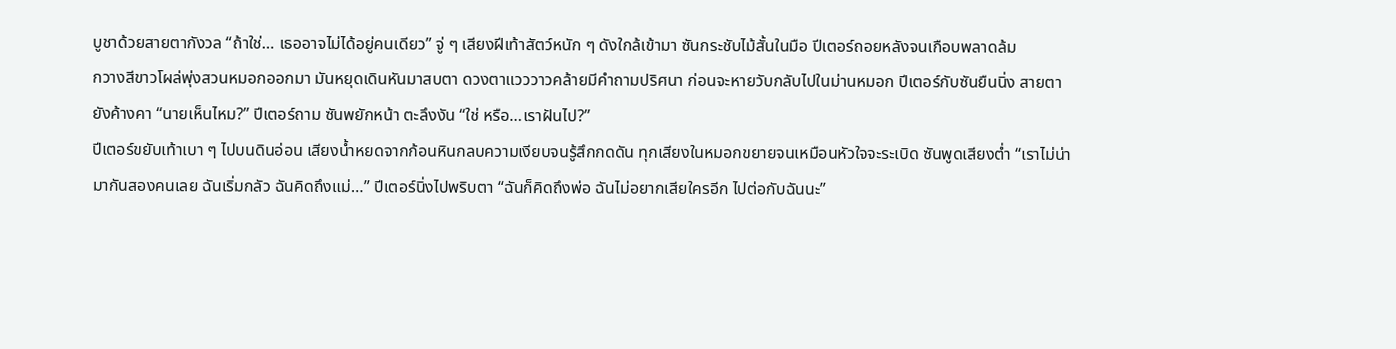บูชาด้วยสายตากังวล “ถ้าใช่… เธออาจไม่ได้อยู่คนเดียว” จู่ ๆ เสียงฝีเท้าสัตว์หนัก ๆ ดังใกล้เข้ามา ซันกระชับไม้สั้นในมือ ปีเตอร์ถอยหลังจนเกือบพลาดล้ม
กวางสีขาวโผล่พุ่งสวนหมอกออกมา มันหยุดเดินหันมาสบตา ดวงตาแวววาวคล้ายมีคำถามปริศนา ก่อนจะหายวับกลับไปในม่านหมอก ปีเตอร์กับซันยืนนิ่ง สายตายังค้างคา “นายเห็นไหม?” ปีเตอร์ถาม ซันพยักหน้า ตะลึงงัน “ใช่ หรือ…เราฝันไป?”
ปีเตอร์ขยับเท้าเบา ๆ ไปบนดินอ่อน เสียงน้ำหยดจากก้อนหินกลบความเงียบจนรู้สึกกดดัน ทุกเสียงในหมอกขยายจนเหมือนหัวใจจะระเบิด ซันพูดเสียงต่ำ “เราไม่น่ามากันสองคนเลย ฉันเริ่มกลัว ฉันคิดถึงแม่…” ปีเตอร์นิ่งไปพริบตา “ฉันก็คิดถึงพ่อ ฉันไม่อยากเสียใครอีก ไปต่อกับฉันนะ”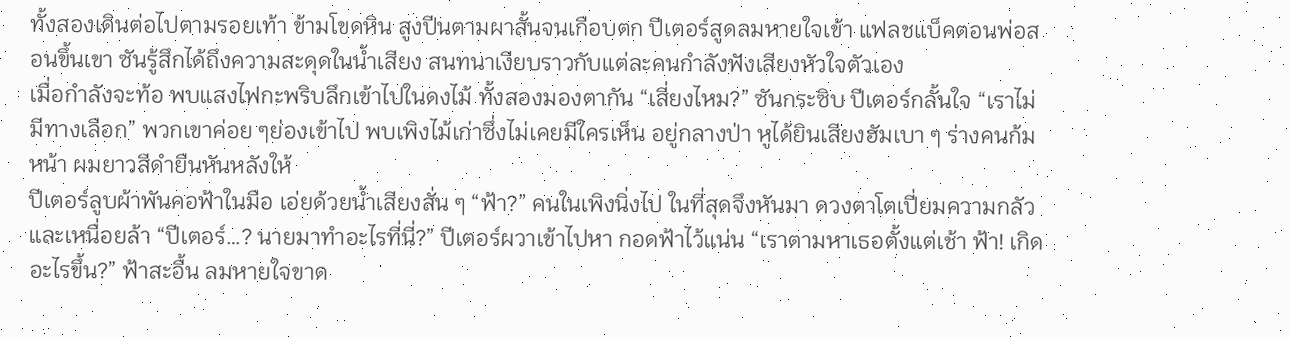ทั้งสองเดินต่อไปตามรอยเท้า ข้ามโขดหิน สูงปีนตามผาสั้นจนเกือบตก ปีเตอร์สูดลมหายใจเข้า แฟลชแบ็คตอนพ่อสอนขึ้นเขา ซันรู้สึกได้ถึงความสะดุดในน้ำเสียง สนทนาเงียบราวกับแต่ละคนกำลังฟังเสียงหัวใจตัวเอง
เมื่อกำลังจะท้อ พบแสงไฟกะพริบลึกเข้าไปในดงไม้ ทั้งสองมองตากัน “เสี่ยงไหม?” ซันกระซิบ ปีเตอร์กลั้นใจ “เราไม่มีทางเลือก” พวกเขาค่อย ๆย่องเข้าไป พบเพิงไม้เก่าซึ่งไม่เคยมีใครเห็น อยู่กลางป่า หูได้ยินเสียงฮัมเบา ๆ ร่างคนก้มหน้า ผมยาวสีดำยืนหันหลังให้
ปีเตอร์ลูบผ้าพันคอฟ้าในมือ เอ่ยด้วยน้ำเสียงสั่น ๆ “ฟ้า?” คนในเพิงนิ่งไป ในที่สุดจึงหันมา ดวงตาโตเปี่ยมความกลัวและเหนื่อยล้า “ปีเตอร์…? นายมาทำอะไรที่นี่?” ปีเตอร์ผวาเข้าไปหา กอดฟ้าไว้แน่น “เราตามหาเธอตั้งแต่เช้า ฟ้า! เกิดอะไรขึ้น?” ฟ้าสะอื้น ลมหายใจขาด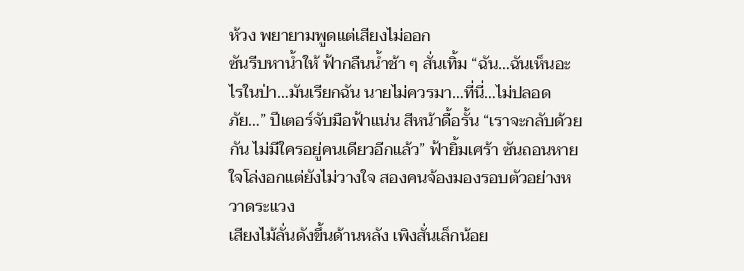ห้วง พยายามพูดแต่เสียงไม่ออก
ซันรีบหาน้ำให้ ฟ้ากลืนน้ำช้า ๆ สั่นเทิ้ม “ฉัน…ฉันเห็นอะไรในป่า…มันเรียกฉัน นายไม่ควรมา…ที่นี่…ไม่ปลอดภัย…” ปีเตอร์จับมือฟ้าแน่น สีหน้าดื้อรั้น “เราจะกลับด้วยกัน ไม่มีใครอยู่คนเดียวอีกแล้ว” ฟ้ายิ้มเศร้า ซันถอนหายใจโล่งอกแต่ยังไม่วางใจ สองคนจ้องมองรอบตัวอย่างหวาดระแวง
เสียงไม้ลั่นดังขึ้นด้านหลัง เพิงสั่นเล็กน้อย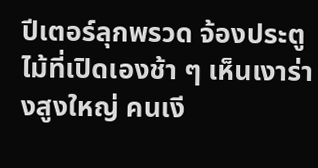ปีเตอร์ลุกพรวด จ้องประตูไม้ที่เปิดเองช้า ๆ เห็นเงาร่างสูงใหญ่ คนเงี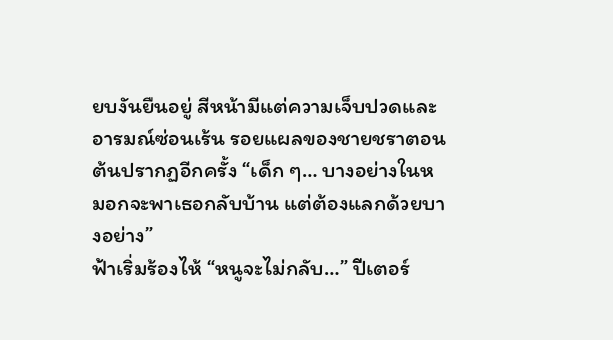ยบงันยืนอยู่ สีหน้ามีแต่ความเจ็บปวดและอารมณ์ซ่อนเร้น รอยแผลของชายชราตอนต้นปรากฏอีกครั้ง “เด็ก ๆ… บางอย่างในหมอกจะพาเธอกลับบ้าน แต่ต้องแลกด้วยบางอย่าง”
ฟ้าเริ่มร้องไห้ “หนูจะไม่กลับ…” ปีเตอร์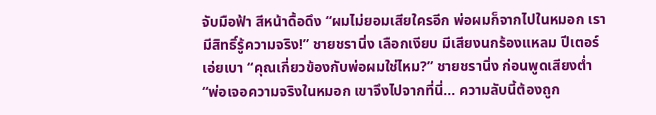จับมือฟ้า สีหน้าดื้อดึง “ผมไม่ยอมเสียใครอีก พ่อผมก็จากไปในหมอก เรามีสิทธิ์รู้ความจริง!” ชายชรานิ่ง เลือกเงียบ มีเสียงนกร้องแหลม ปีเตอร์เอ่ยเบา “คุณเกี่ยวข้องกับพ่อผมใช่ไหม?” ชายชรานิ่ง ก่อนพูดเสียงต่ำ “พ่อเจอความจริงในหมอก เขาจึงไปจากที่นี่… ความลับนี้ต้องถูก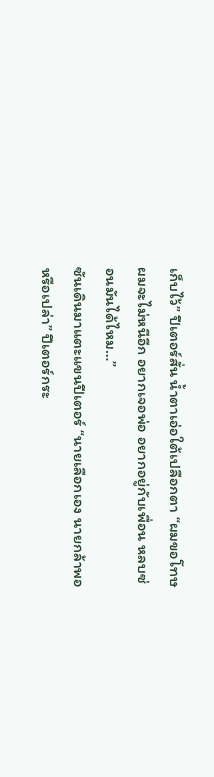เก็บไว้” ปีเตอร์สั่น น้ำตาเอ่อใต้เปลือกตา “ผมขอโทษ ผมจะไม่หนีอีก อยากเจอพ่อ อยากอยู่กับเพื่อน หลบซ่อนมันได้ไหม…”
ซันเดินมาแตะแขนปีเตอร์ “นายเลือกเอง นายกล้าพอหรือเปล่า” ปีเตอร์กระ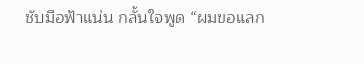ชับมือฟ้าแน่น กลั้นใจพูด “ผมขอแลก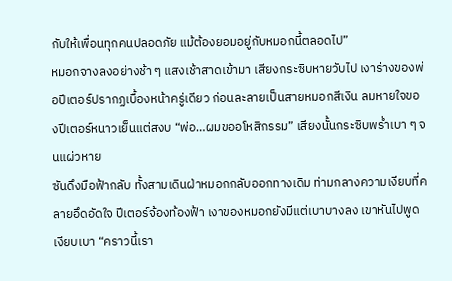กับให้เพื่อนทุกคนปลอดภัย แม้ต้องยอมอยู่กับหมอกนี้ตลอดไป”
หมอกจางลงอย่างช้า ๆ แสงเช้าสาดเข้ามา เสียงกระซิบหายวับไป เงาร่างของพ่อปีเตอร์ปรากฏเบื้องหน้าครู่เดียว ก่อนละลายเป็นสายหมอกสีเงิน ลมหายใจของปีเตอร์หนาวเย็นแต่สงบ “พ่อ…ผมขออโหสิกรรม” เสียงนั้นกระซิบพร่ำเบา ๆ จนแผ่วหาย
ซันดึงมือฟ้ากลับ ทั้งสามเดินฝ่าหมอกกลับออกทางเดิม ท่ามกลางความเงียบที่คลายอึดอัดใจ ปีเตอร์จ้องท้องฟ้า เงาของหมอกยังมีแต่เบาบางลง เขาหันไปพูด เงียบเบา “คราวนี้เรา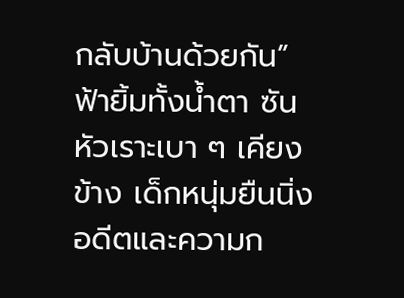กลับบ้านด้วยกัน” ฟ้ายิ้มทั้งน้ำตา ซันหัวเราะเบา ๆ เคียงข้าง เด็กหนุ่มยืนนิ่ง อดีตและความก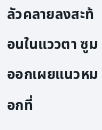ลัวคลายลงสะท้อนในแววตา ซูมออกเผยแนวหมอกที่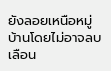ยังลอยเหนือหมู่บ้านโดยไม่อาจลบเลือน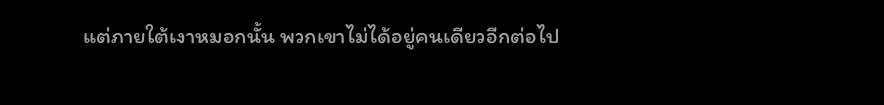แต่ภายใต้เงาหมอกนั้น พวกเขาไม่ได้อยู่คนเดียวอีกต่อไป